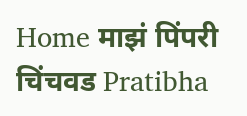Home माझं पिंपरी चिंचवड Pratibha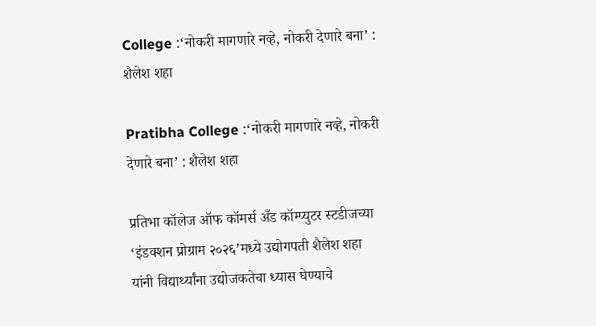College :‘नोकरी मागणारे नव्हे, नोकरी देणारे बना’ : शैलेश शहा

Pratibha College :‘नोकरी मागणारे नव्हे, नोकरी देणारे बना’ : शैलेश शहा

प्रतिभा कॉलेज ऑफ कॉमर्स अँड कॉम्प्युटर स्टडीजच्या ‘इंडक्शन प्रोग्राम २०२६’मध्ये उद्योगपती शैलेश शहा यांनी विद्यार्थ्यांना उद्योजकतेचा ध्यास घेण्याचे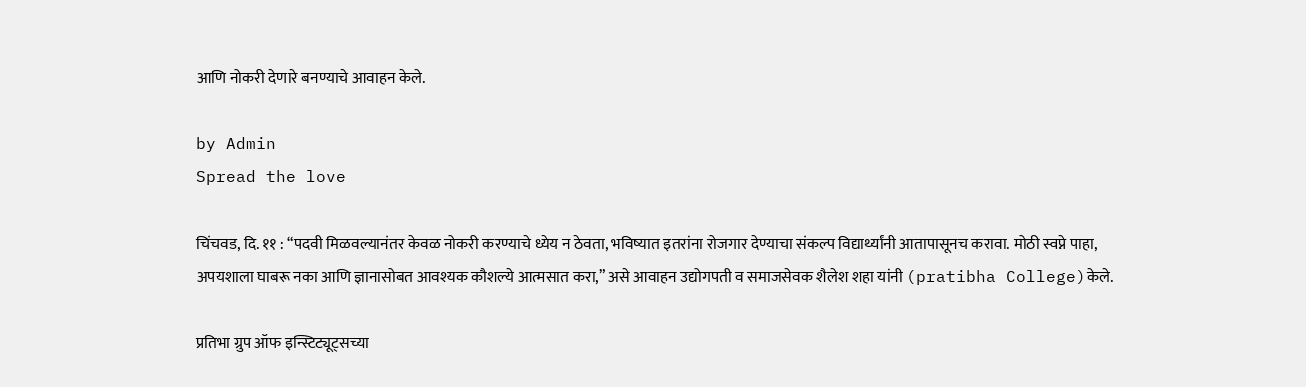आणि नोकरी देणारे बनण्याचे आवाहन केले.

by Admin
Spread the love

चिंचवड, दि. ११ : “पदवी मिळवल्यानंतर केवळ नोकरी करण्याचे ध्येय न ठेवता, भविष्यात इतरांना रोजगार देण्याचा संकल्प विद्यार्थ्यांनी आतापासूनच करावा. मोठी स्वप्ने पाहा, अपयशाला घाबरू नका आणि ज्ञानासोबत आवश्यक कौशल्ये आत्मसात करा,” असे आवाहन उद्योगपती व समाजसेवक शैलेश शहा यांनी (pratibha College)केले.

प्रतिभा ग्रुप ऑफ इन्स्टिट्यूट्सच्या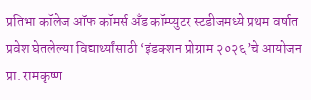प्रतिभा कॉलेज ऑफ कॉमर्स अँड कॉम्प्युटर स्टडीजमध्ये प्रथम वर्षात प्रवेश घेतलेल्या विद्यार्थ्यांसाठी ‘इंडक्शन प्रोग्राम २०२६’चे आयोजन प्रा. रामकृष्ण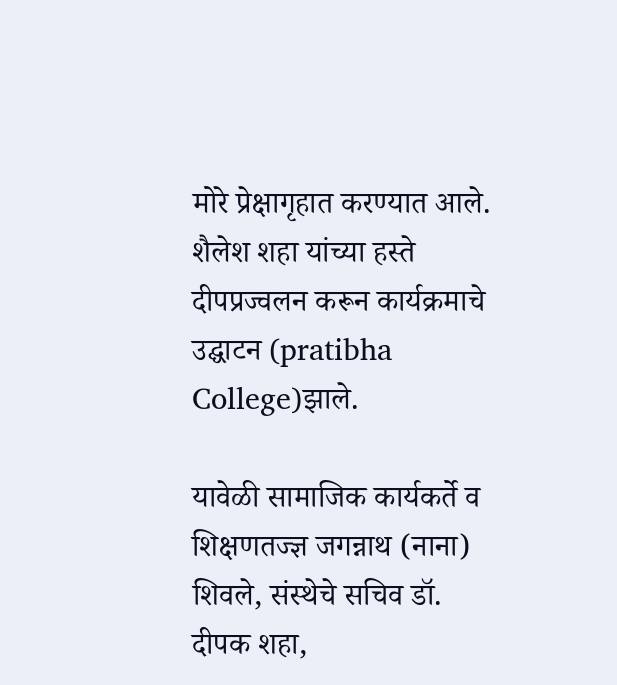मोरे प्रेक्षागृहात करण्यात आले. शैलेश शहा यांच्या हस्ते दीपप्रज्वलन करून कार्यक्रमाचे उद्घाटन (pratibha College)झाले.

यावेळी सामाजिक कार्यकर्ते व शिक्षणतज्ज्ञ जगन्नाथ (नाना) शिवले, संस्थेचे सचिव डॉ. दीपक शहा,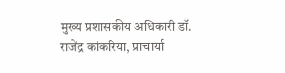मुख्य प्रशासकीय अधिकारी डॉ. राजेंद्र कांकरिया, प्राचार्या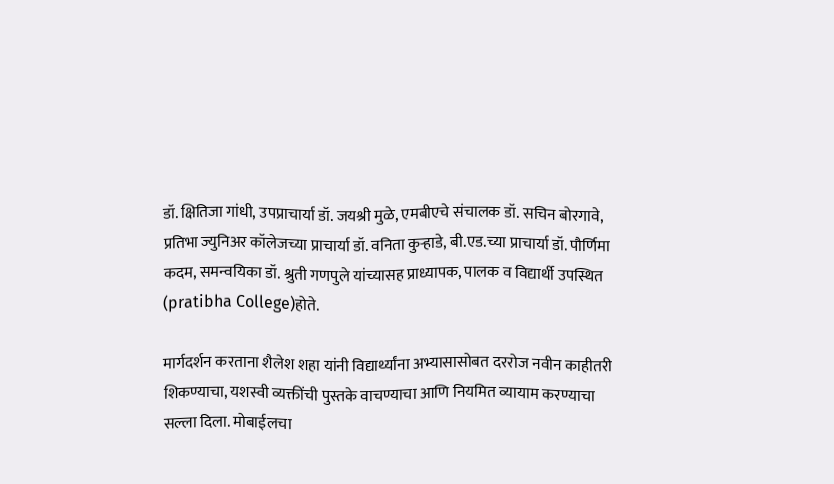डॉ. क्षितिजा गांधी, उपप्राचार्या डॉ. जयश्री मुळे, एमबीएचे संचालक डॉ. सचिन बोरगावे, प्रतिभा ज्युनिअर कॉलेजच्या प्राचार्या डॉ. वनिता कुऱ्हाडे, बी.एड.च्या प्राचार्या डॉ. पौर्णिमा कदम, समन्वयिका डॉ. श्रुती गणपुले यांच्यासह प्राध्यापक, पालक व विद्यार्थी उपस्थित (pratibha College)होते.

मार्गदर्शन करताना शैलेश शहा यांनी विद्यार्थ्यांना अभ्यासासोबत दररोज नवीन काहीतरी शिकण्याचा, यशस्वी व्यक्तींची पुस्तके वाचण्याचा आणि नियमित व्यायाम करण्याचा सल्ला दिला. मोबाईलचा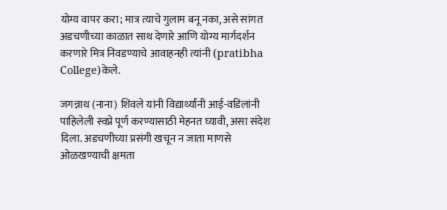योग्य वापर करा; मात्र त्याचे गुलाम बनू नका, असे सांगत अडचणीच्या काळात साथ देणारे आणि योग्य मार्गदर्शन करणारे मित्र निवडण्याचे आवाहनही त्यांनी (pratibha College)केले.

जगन्नाथ (नाना) शिवले यांनी विद्यार्थ्यांनी आई-वडिलांनी पाहिलेली स्वप्ने पूर्ण करण्यासाठी मेहनत घ्यावी, असा संदेश दिला. अडचणीच्या प्रसंगी खचून न जाता माणसे ओळखण्याची क्षमता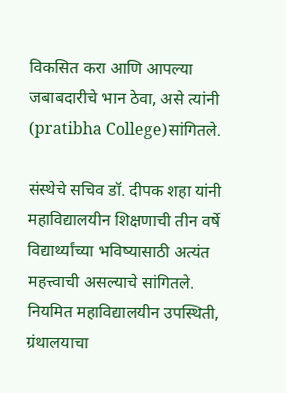विकसित करा आणि आपल्या जबाबदारीचे भान ठेवा, असे त्यांनी (pratibha College)सांगितले.

संस्थेचे सचिव डॉ. दीपक शहा यांनी महाविद्यालयीन शिक्षणाची तीन वर्षे विद्यार्थ्यांच्या भविष्यासाठी अत्यंत महत्त्वाची असल्याचे सांगितले. नियमित महाविद्यालयीन उपस्थिती, ग्रंथालयाचा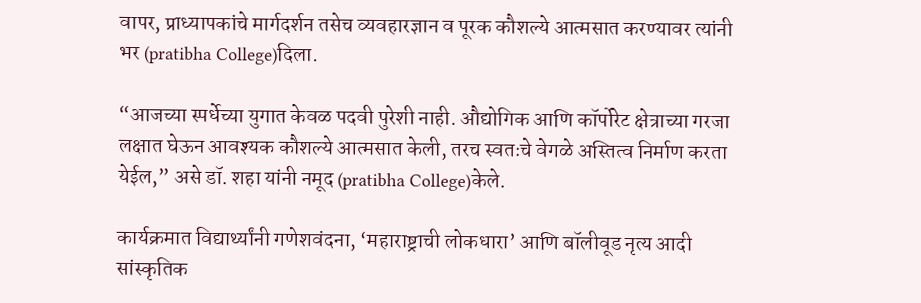वापर, प्राध्यापकांचे मार्गदर्शन तसेच व्यवहारज्ञान व पूरक कौशल्ये आत्मसात करण्यावर त्यांनी भर (pratibha College)दिला.

“आजच्या स्पर्धेच्या युगात केवळ पदवी पुरेशी नाही. औद्योगिक आणि कॉर्पोरेट क्षेत्राच्या गरजा लक्षात घेऊन आवश्यक कौशल्ये आत्मसात केली, तरच स्वतःचे वेगळे अस्तित्व निर्माण करता येईल,” असे डॉ. शहा यांनी नमूद (pratibha College)केले.

कार्यक्रमात विद्यार्थ्यांनी गणेशवंदना, ‘महाराष्ट्राची लोकधारा’ आणि बॉलीवूड नृत्य आदी सांस्कृतिक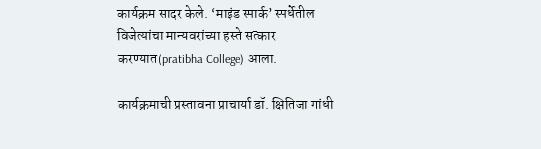कार्यक्रम सादर केले. ‘माइंड स्पार्क’ स्पर्धेतील विजेत्यांचा मान्यवरांच्या हस्ते सत्कार करण्यात(pratibha College) आला.

कार्यक्रमाची प्रस्तावना प्राचार्या डॉ. क्षितिजा गांधी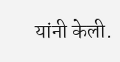यांनी केली.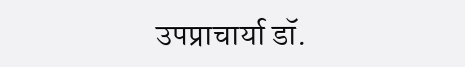उपप्राचार्या डॉ.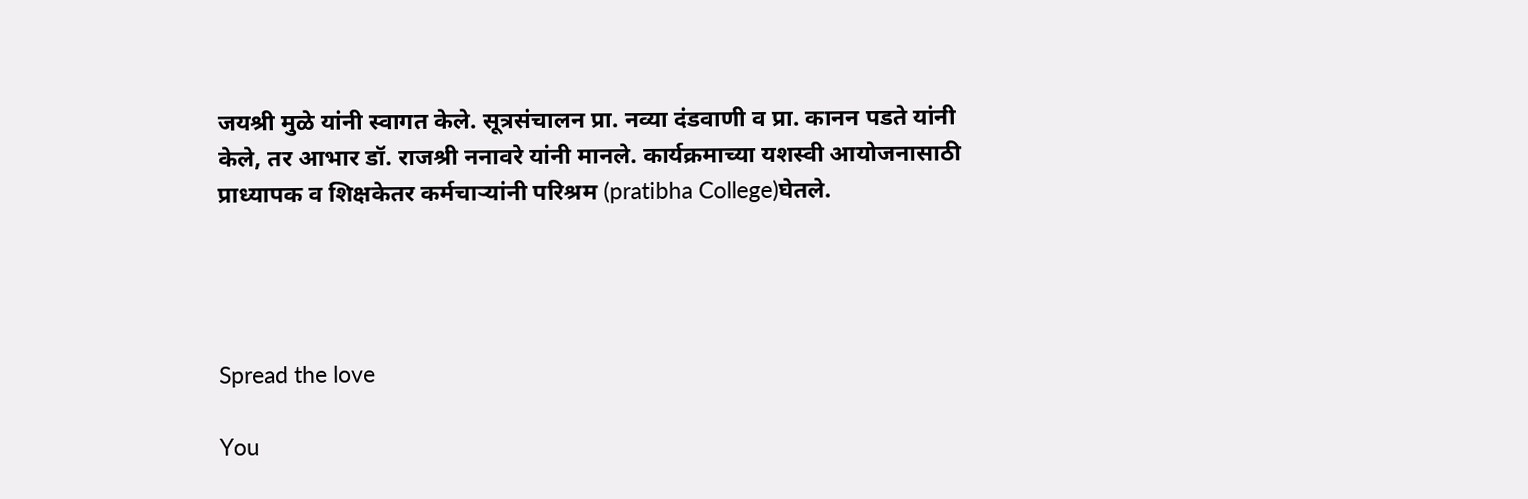जयश्री मुळे यांनी स्वागत केले. सूत्रसंचालन प्रा. नव्या दंडवाणी व प्रा. कानन पडते यांनी केले, तर आभार डॉ. राजश्री ननावरे यांनी मानले. कार्यक्रमाच्या यशस्वी आयोजनासाठी प्राध्यापक व शिक्षकेतर कर्मचाऱ्यांनी परिश्रम (pratibha College)घेतले.




Spread the love

You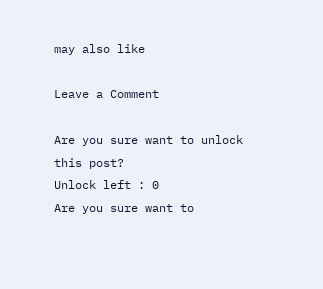may also like

Leave a Comment

Are you sure want to unlock this post?
Unlock left : 0
Are you sure want to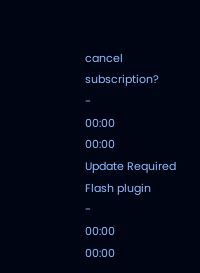cancel subscription?
-
00:00
00:00
Update Required Flash plugin
-
00:00
00:00